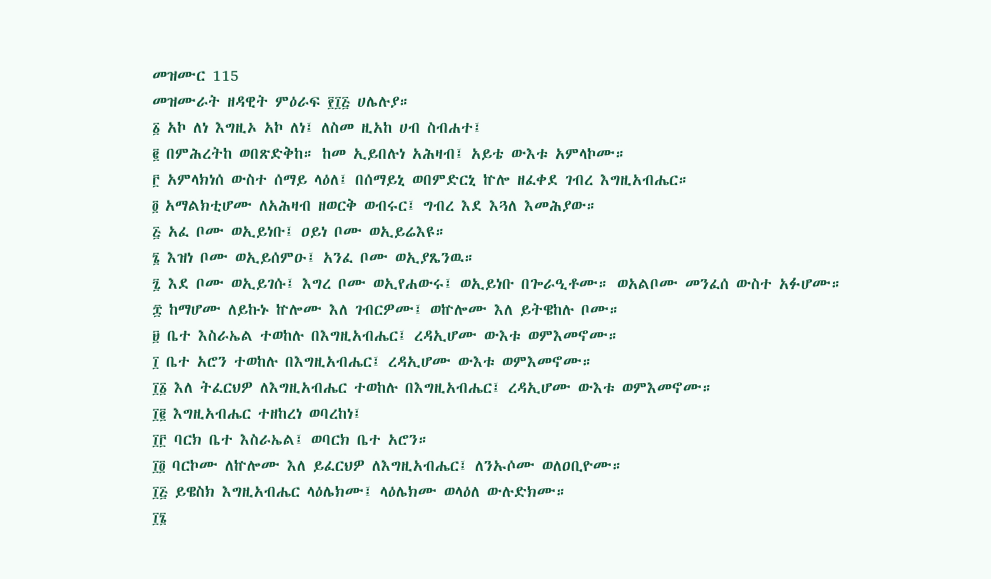መዝሙር 115
መዝሙራት ዘዳዊት ምዕራፍ ፻፲፭ ሀሌሉያ።
፩ አኮ ለነ እግዚኦ አኮ ለነ፤ ለስመ ዚአከ ሀብ ስብሐተ፤
፪ በምሕረትከ ወበጽድቅከ። ከመ ኢይበሉነ አሕዛብ፤ አይቴ ውእቱ አምላኮሙ።
፫ አምላክነሰ ውስተ ሰማይ ላዕለ፤ በሰማይኒ ወበምድርኒ ኵሎ ዘፈቀደ ገብረ እግዚአብሔር።
፬ አማልክቲሆሙ ለአሕዛብ ዘወርቅ ወብሩር፤ ግብረ እደ እጓለ እመሕያው።
፭ አፈ ቦሙ ወኢይነቡ፤ ዐይነ ቦሙ ወኢይሬእዩ።
፮ እዝነ ቦሙ ወኢይሰምዑ፤ አንፈ ቦሙ ወኢያጼንዉ።
፯ እደ ቦሙ ወኢይገሱ፤ እግረ ቦሙ ወኢየሐውሩ፤ ወኢይነቡ በጐራዒቶሙ። ወአልቦሙ መንፈሰ ውስተ አፉሆሙ።
፰ ከማሆሙ ለይኩኑ ኵሎሙ እለ ገብርዎሙ፤ ወኵሎሙ እለ ይትዌከሉ ቦሙ።
፱ ቤተ እስራኤል ተወከሉ በእግዚአብሔር፤ ረዳኢሆሙ ውእቱ ወምእመኖሙ።
፲ ቤተ አሮን ተወከሉ በእግዚአብሔር፤ ረዳኢሆሙ ውእቱ ወምእመኖሙ።
፲፩ እለ ትፈርህዎ ለእግዚአብሔር ተወከሉ በእግዚአብሔር፤ ረዳኢሆሙ ውእቱ ወምእመኖሙ።
፲፪ እግዚአብሔር ተዘከረነ ወባረከነ፤
፲፫ ባርክ ቤተ እስራኤል፤ ወባርክ ቤተ አሮን።
፲፬ ባርኮሙ ለኵሎሙ እለ ይፈርህዎ ለእግዚአብሔር፤ ለንኡሶሙ ወለዐቢዮሙ።
፲፭ ይዌስክ እግዚአብሔር ላዕሌክሙ፤ ላዕሌክሙ ወላዕለ ውሉድክሙ።
፲፮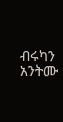ብሩካን አንትሙ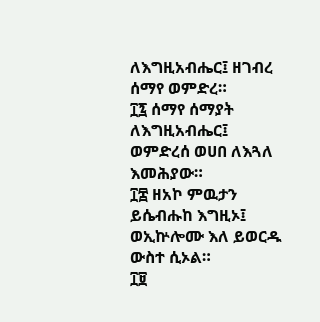ለእግዚአብሔር፤ ዘገብረ ሰማየ ወምድረ።
፲፯ ሰማየ ሰማያት ለእግዚአብሔር፤ ወምድረሰ ወሀበ ለእጓለ እመሕያው።
፲፰ ዘአኮ ምዉታን ይሴብሑከ እግዚኦ፤ ወኢኵሎሙ እለ ይወርዱ ውስተ ሲኦል።
፲፱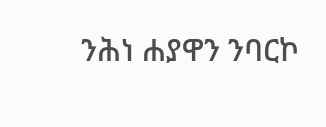ንሕነ ሐያዋን ንባርኮ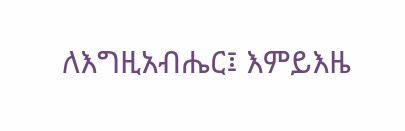ለእግዚአብሔር፤ እምይእዜ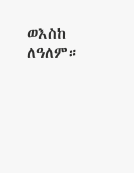ወእስከ ለዓለም።